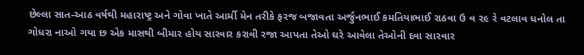છેલ્લા સાત-આઠ વર્ષથી મહારાષ્ટ્ર અને ગોવા ખાતે આર્મી મેન તરીકે ફરજ બજાવતા અર્જુનભાઈ કમતિયાભાઈ રાઠવા ઉ વ ૨૯ રે વટલાવ ધનોલ તા ગોધરા નાઓ ગયા છ એક માસથી બીમાર હોય સારવાર કરાવી રજા આપતા તેઓ ઘરે આવેલા તેઓની દવા સારવાર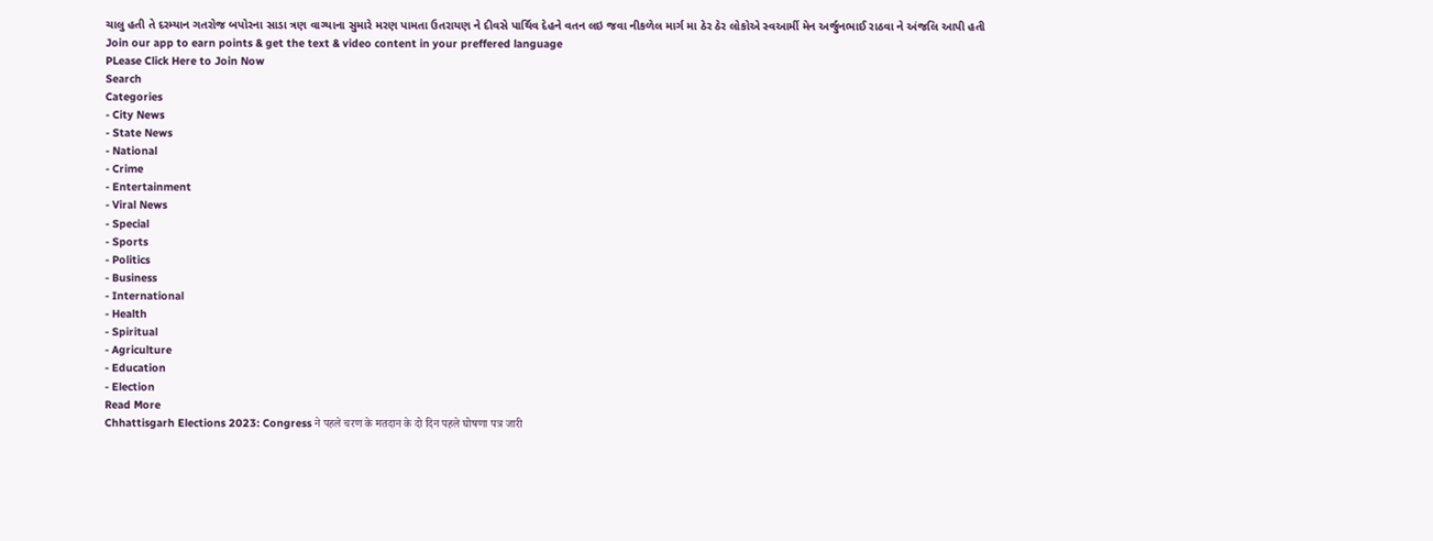ચાલુ હતી તે દરમ્યાન ગતરોજ બપોરના સાડા ત્રણ વાગ્યાના સુમારે મરણ પામતા ઉતરાયણ ને દીવસે પાર્થિવ દેહને વતન લઇ જવા નીકળેલ માર્ગ મા ઠેર ઠેર લોકોએ સ્વઆર્મી મેન અર્જુનભાઈ રાઠવા ને અંજલિ આપી હતી
Join our app to earn points & get the text & video content in your preffered language
PLease Click Here to Join Now
Search
Categories
- City News
- State News
- National
- Crime
- Entertainment
- Viral News
- Special
- Sports
- Politics
- Business
- International
- Health
- Spiritual
- Agriculture
- Education
- Election
Read More
Chhattisgarh Elections 2023: Congress ने पहले चरण के मतदान के दो दिन पहले घोषणा पत्र जारी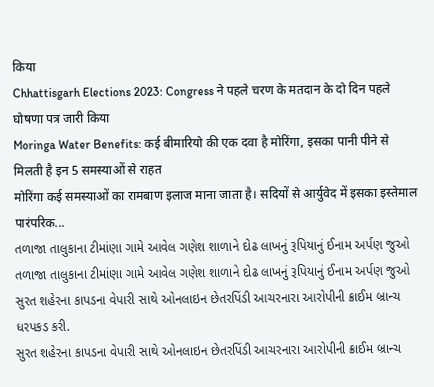किया
Chhattisgarh Elections 2023: Congress ने पहले चरण के मतदान के दो दिन पहले घोषणा पत्र जारी किया
Moringa Water Benefits: कई बीमारियो की एक दवा है मोरिंगा, इसका पानी पीने से मिलती है इन 5 समस्याओं से राहत
मोरिंगा कई समस्याओं का रामबाण इलाज माना जाता है। सदियों से आर्युवेद में इसका इस्तेमाल पारंपरिक...
તળાજા તાલુકાના ટીમાંણા ગામે આવેલ ગણેશ શાળાને દોઢ લાખનું રૂપિયાનું ઈનામ અર્પણ જુઓ
તળાજા તાલુકાના ટીમાંણા ગામે આવેલ ગણેશ શાળાને દોઢ લાખનું રૂપિયાનું ઈનામ અર્પણ જુઓ
સુરત શહેરના કાપડના વેપારી સાથે ઓનલાઇન છેતરપિંડી આચરનારા આરોપીની ક્રાઈમ બ્રાન્ચ ધરપકડ કરી.
સુરત શહેરના કાપડના વેપારી સાથે ઓનલાઇન છેતરપિંડી આચરનારા આરોપીની ક્રાઈમ બ્રાન્ચ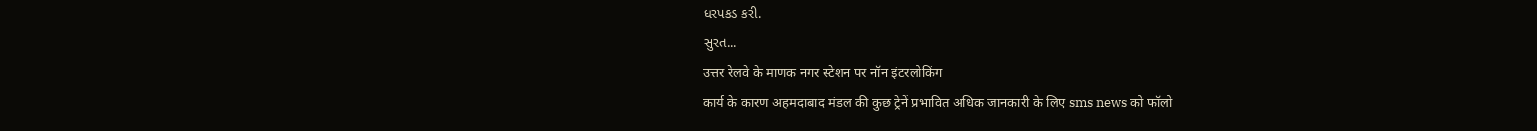ધરપકડ કરી.
સુરત...
उत्तर रेलवे के माणक नगर स्टेशन पर नॉन इंटरलोकिंग
कार्य के कारण अहमदाबाद मंडल की कुछ ट्रेनें प्रभावित अधिक जानकारी के लिए sms news को फॉलो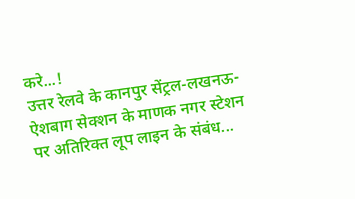करे...!
उत्तर रेलवे के कानपुर सेंट्रल-लखनऊ-ऐशबाग सेक्शन के माणक नगर स्टेशन पर अतिरिक्त लूप लाइन के संबंध...